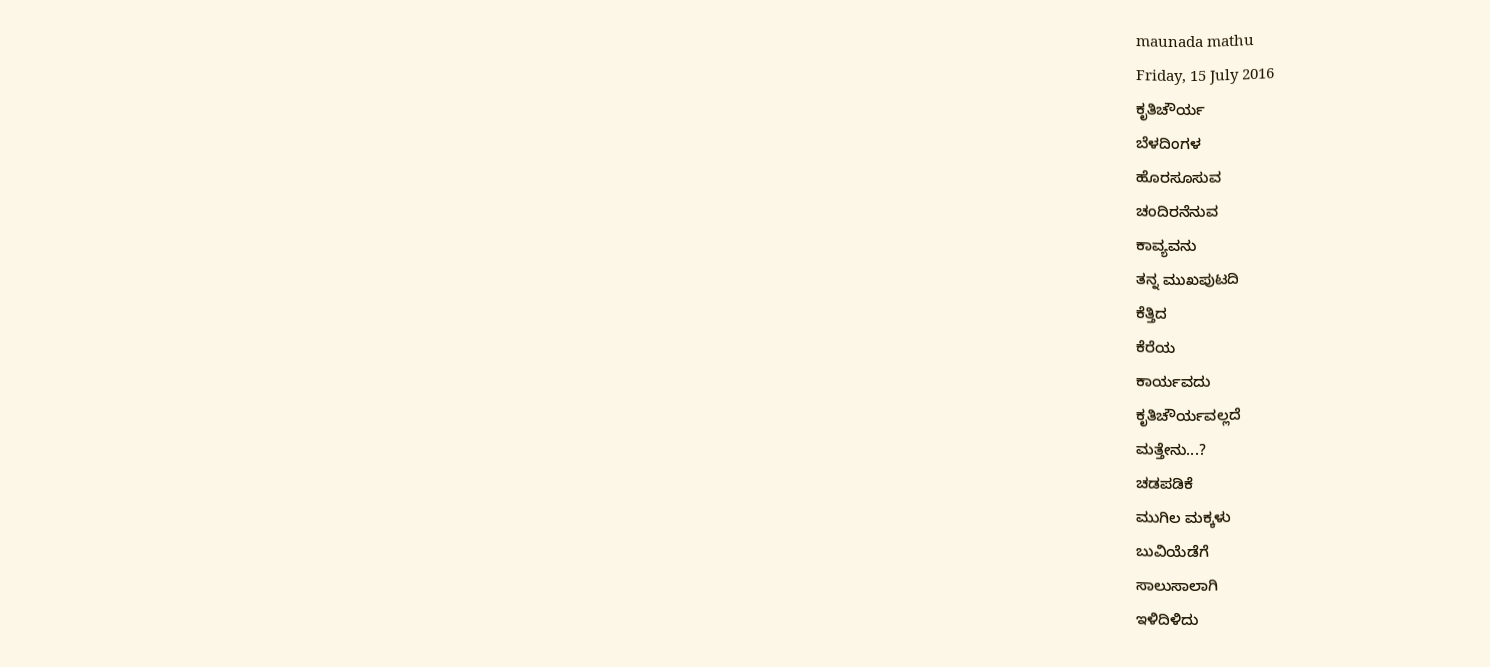maunada mathu
Friday, 15 July 2016
ಕೃತಿಚೌರ್ಯ
ಬೆಳದಿಂಗಳ
ಹೊರಸೂಸುವ
ಚಂದಿರನೆನುವ
ಕಾವ್ಯವನು
ತನ್ನ ಮುಖಪುಟದಿ
ಕೆತ್ತಿದ
ಕೆರೆಯ
ಕಾರ್ಯವದು
ಕೃತಿಚೌರ್ಯವಲ್ಲದೆ
ಮತ್ತೇನು...?
ಚಡಪಡಿಕೆ
ಮುಗಿಲ ಮಕ್ಕಳು
ಬುವಿಯೆಡೆಗೆ
ಸಾಲುಸಾಲಾಗಿ
ಇಳಿದಿಳಿದು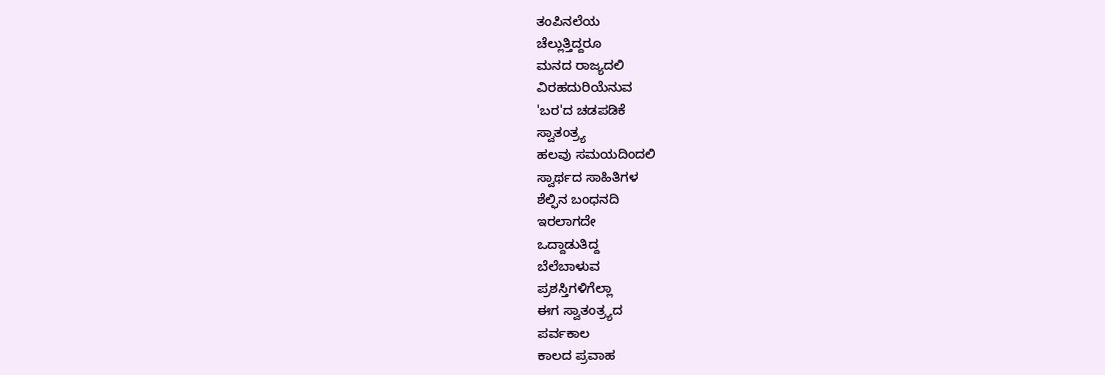ತಂಪಿನಲೆಯ
ಚೆಲ್ಲುತ್ತಿದ್ದರೂ
ಮನದ ರಾಜ್ಯದಲಿ
ವಿರಹದುರಿಯೆನುವ
'ಬರ'ದ ಚಡಪಡಿಕೆ
ಸ್ವಾತಂತ್ರ್ಯ
ಹಲವು ಸಮಯದಿಂದಲಿ
ಸ್ವಾರ್ಥದ ಸಾಹಿತಿಗಳ
ಶೆಲ್ಫಿನ ಬಂಧನದಿ
ಇರಲಾಗದೇ
ಒದ್ದಾಡುತಿದ್ದ
ಬೆಲೆಬಾಳುವ
ಪ್ರಶಸ್ತಿಗಳಿಗೆಲ್ಲಾ
ಈಗ ಸ್ವಾತಂತ್ರ್ಯದ
ಪರ್ವಕಾಲ
ಕಾಲದ ಪ್ರವಾಹ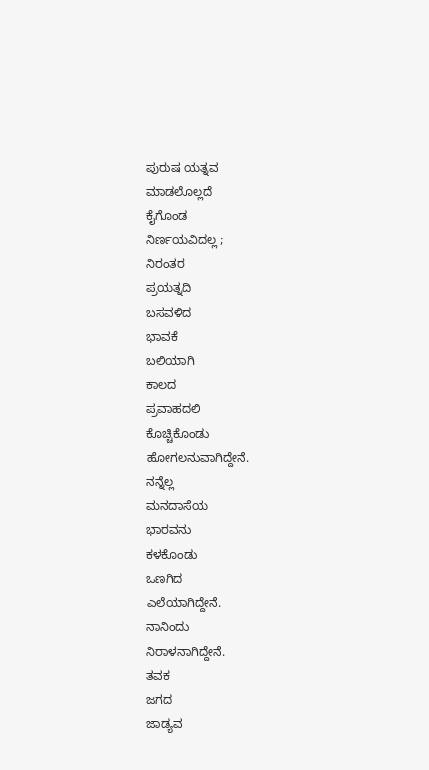ಪುರುಷ ಯತ್ನವ
ಮಾಡಲೊಲ್ಲದೆ
ಕೈಗೊಂಡ
ನಿರ್ಣಯವಿದಲ್ಲ ;
ನಿರಂತರ
ಪ್ರಯತ್ನದಿ
ಬಸವಳಿದ
ಭಾವಕೆ
ಬಲಿಯಾಗಿ
ಕಾಲದ
ಪ್ರವಾಹದಲಿ
ಕೊಚ್ಚಿಕೊಂಡು
ಹೋಗಲನುವಾಗಿದ್ದೇನೆ.
ನನ್ನೆಲ್ಲ
ಮನದಾಸೆಯ
ಭಾರವನು
ಕಳಕೊಂಡು
ಒಣಗಿದ
ಎಲೆಯಾಗಿದ್ದೇನೆ.
ನಾನಿಂದು
ನಿರಾಳನಾಗಿದ್ದೇನೆ.
ತವಕ
ಜಗದ
ಜಾಡ್ಯವ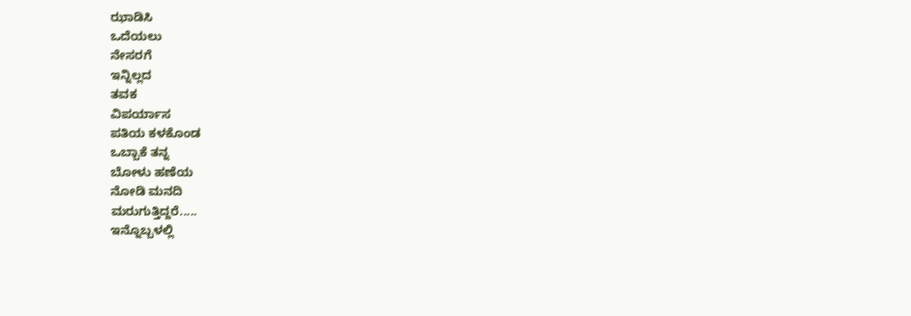ಝಾಡಿಸಿ
ಒದೆಯಲು
ನೇಸರಗೆ
ಇನ್ನಿಲ್ಲದ
ತವಕ
ವಿಪರ್ಯಾಸ
ಪತಿಯ ಕಳಕೊಂಡ
ಒಬ್ಬಾಕೆ ತನ್ನ
ಬೋಳು ಹಣೆಯ
ನೋಡಿ ಮನದಿ
ಮರುಗುತ್ತಿದ್ದರೆ.....
ಇನ್ನೊಬ್ಬಳಲ್ಲಿ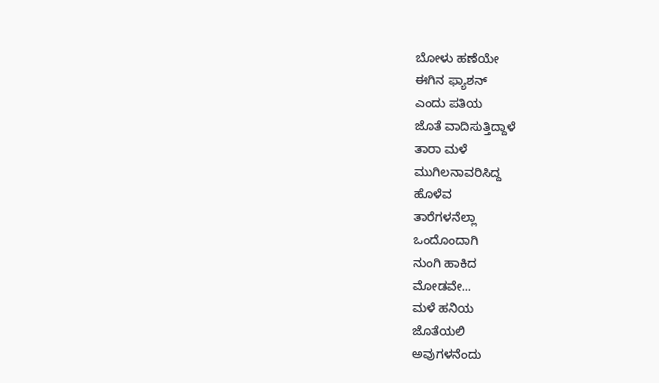ಬೋಳು ಹಣೆಯೇ
ಈಗಿನ ಫ್ಯಾಶನ್
ಎಂದು ಪತಿಯ
ಜೊತೆ ವಾದಿಸುತ್ತಿದ್ದಾಳೆ
ತಾರಾ ಮಳೆ
ಮುಗಿಲನಾವರಿಸಿದ್ದ
ಹೊಳೆವ
ತಾರೆಗಳನೆಲ್ಲಾ
ಒಂದೊಂದಾಗಿ
ನುಂಗಿ ಹಾಕಿದ
ಮೋಡವೇ...
ಮಳೆ ಹನಿಯ
ಜೊತೆಯಲಿ
ಅವುಗಳನೆಂದು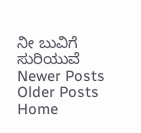ನೀ ಬುವಿಗೆ
ಸುರಿಯುವೆ
Newer Posts
Older Posts
Home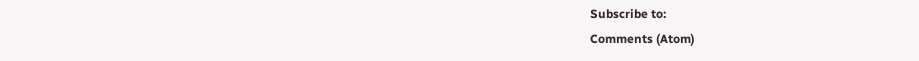Subscribe to:
Comments (Atom)